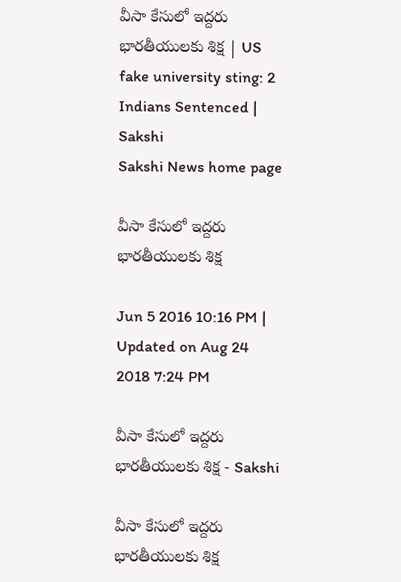వీసా కేసులో ఇద్దరు భారతీయులకు శిక్ష | US fake university sting: 2 Indians Sentenced | Sakshi
Sakshi News home page

వీసా కేసులో ఇద్దరు భారతీయులకు శిక్ష

Jun 5 2016 10:16 PM | Updated on Aug 24 2018 7:24 PM

వీసా కేసులో ఇద్దరు భారతీయులకు శిక్ష - Sakshi

వీసా కేసులో ఇద్దరు భారతీయులకు శిక్ష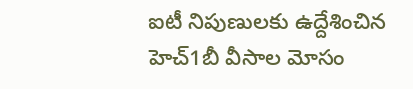ఐటీ నిపుణులకు ఉద్దేశించిన హెచ్1బీ వీసాల మోసం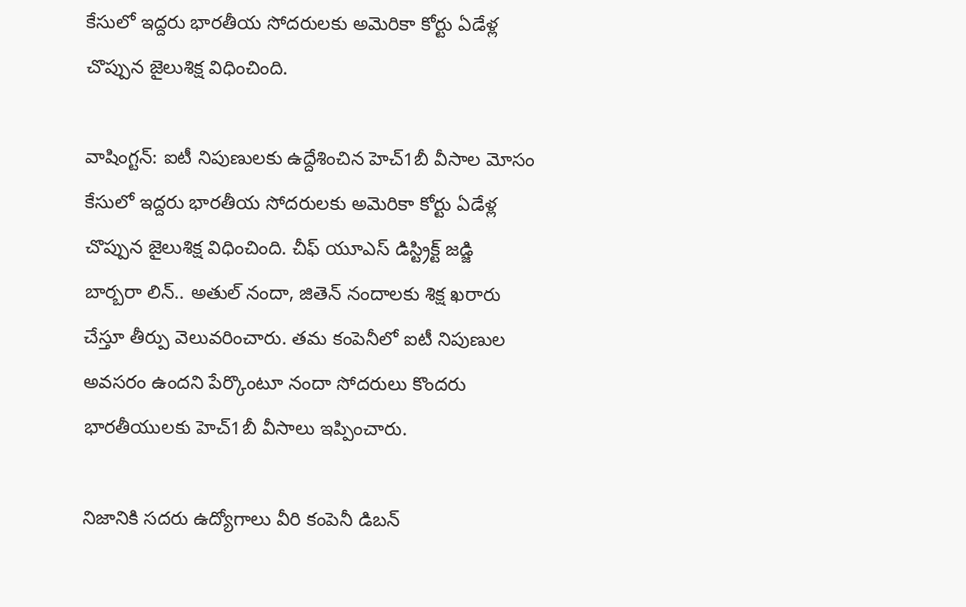కేసులో ఇద్దరు భారతీయ సోదరులకు అమెరికా కోర్టు ఏడేళ్ల చొప్పున జైలుశిక్ష విధించింది.

వాషింగ్టన్: ఐటీ నిపుణులకు ఉద్దేశించిన హెచ్1బీ వీసాల మోసం కేసులో ఇద్దరు భారతీయ సోదరులకు అమెరికా కోర్టు ఏడేళ్ల చొప్పున జైలుశిక్ష విధించింది. చీఫ్ యూఎస్ డిస్ట్రిక్ట్ జడ్జి బార్బరా లిన్.. అతుల్ నందా, జితెన్ నందాలకు శిక్ష ఖరారు చేస్తూ తీర్పు వెలువరించారు. తమ కంపెనీలో ఐటీ నిపుణుల అవసరం ఉందని పేర్కొంటూ నందా సోదరులు కొందరు భారతీయులకు హెచ్1బీ వీసాలు ఇప్పించారు.

నిజానికి సదరు ఉద్యోగాలు వీరి కంపెనీ డిబన్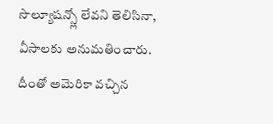సొల్యూషన్స్లో లేవని తెలిసినా, వీసాలకు అనుమతించారు. దీంతో అమెరికా వచ్చిన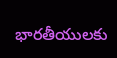భారతీయులకు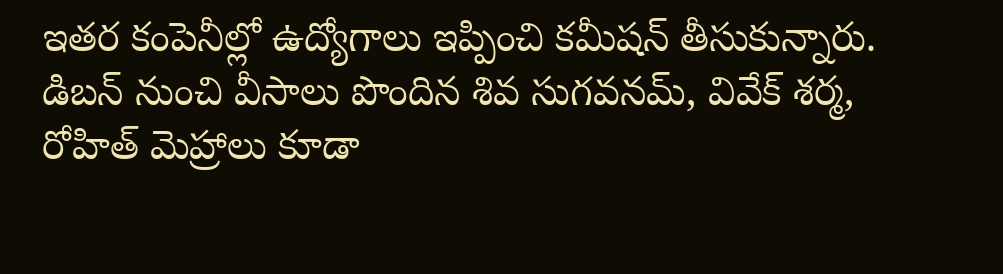ఇతర కంపెనీల్లో ఉద్యోగాలు ఇప్పించి కమీషన్ తీసుకున్నారు. డిబన్ నుంచి వీసాలు పొందిన శివ సుగవనమ్, వివేక్ శర్మ, రోహిత్ మెహ్రాలు కూడా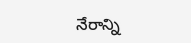నేరాన్ని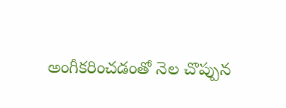అంగీకరించడంతో నెల చొప్పున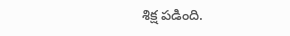శిక్ష పడింది.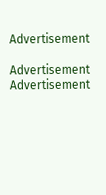Advertisement

Advertisement
Advertisement